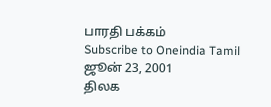பாரதி பக்கம்
Subscribe to Oneindia Tamil
ஜூன் 23, 2001
திலக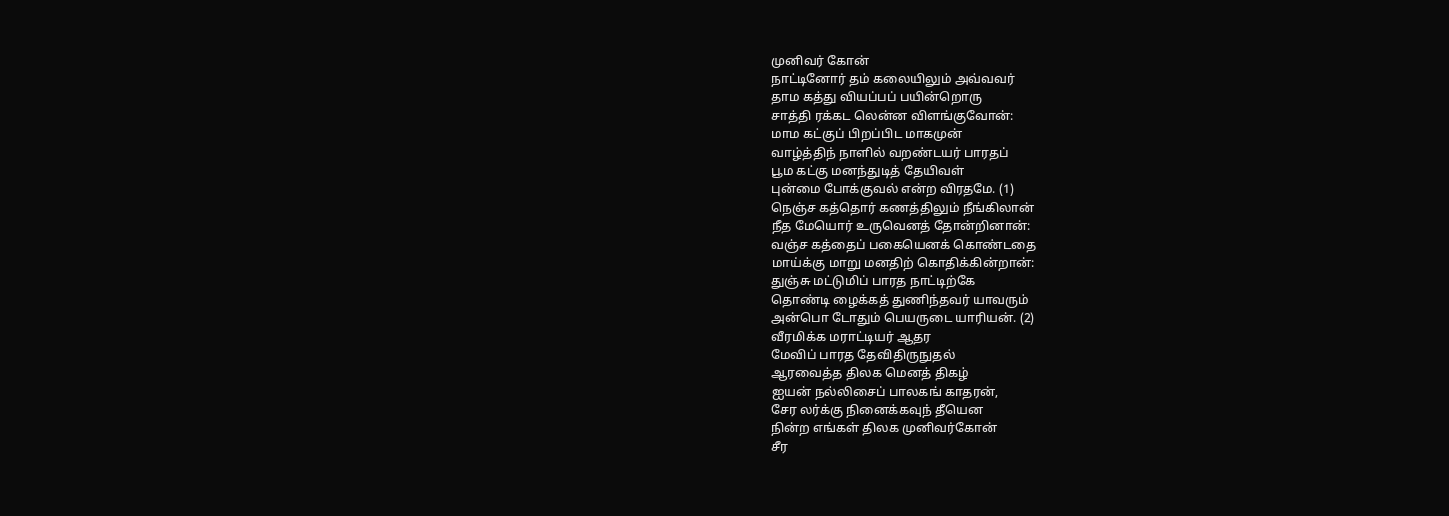முனிவர் கோன்
நாட்டினோர் தம் கலையிலும் அவ்வவர்
தாம கத்து வியப்பப் பயின்றொரு
சாத்தி ரக்கட லென்ன விளங்குவோன்:
மாம கட்குப் பிறப்பிட மாகமுன்
வாழ்த்திந் நாளில் வறண்டயர் பாரதப்
பூம கட்கு மனந்துடித் தேயிவள்
புன்மை போக்குவல் என்ற விரதமே. (1)
நெஞ்ச கத்தொர் கணத்திலும் நீங்கிலான்
நீத மேயொர் உருவெனத் தோன்றினான்:
வஞ்ச கத்தைப் பகையெனக் கொண்டதை
மாய்க்கு மாறு மனதிற் கொதிக்கின்றான்:
துஞ்சு மட்டுமிப் பாரத நாட்டிற்கே
தொண்டி ழைக்கத் துணிந்தவர் யாவரும்
அன்பொ டோதும் பெயருடை யாரியன். (2)
வீரமிக்க மராட்டியர் ஆதர
மேவிப் பாரத தேவிதிருநுதல்
ஆரவைத்த திலக மெனத் திகழ்
ஐயன் நல்லிசைப் பாலகங் காதரன்,
சேர லர்க்கு நினைக்கவுந் தீயென
நின்ற எங்கள் திலக முனிவர்கோன்
சீர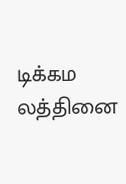டிக்கம லத்தினை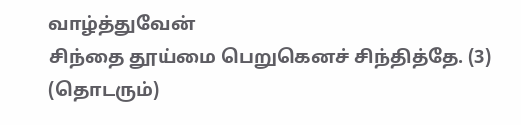வாழ்த்துவேன்
சிந்தை தூய்மை பெறுகெனச் சிந்தித்தே. (3)
(தொடரும்)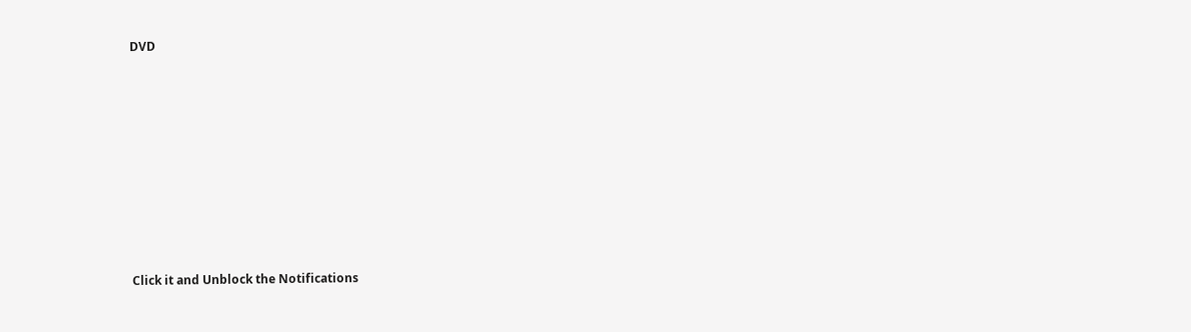DVD












Click it and Unblock the Notifications